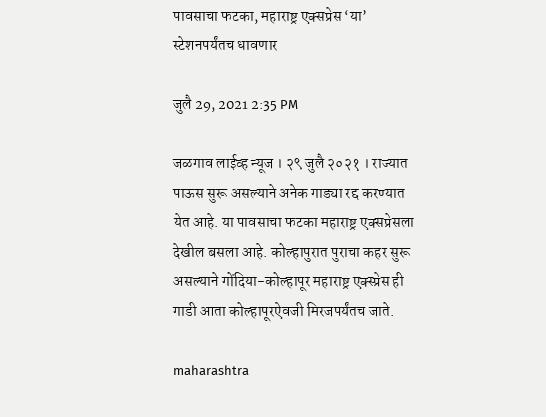पावसाचा फटका, महाराष्ट्र एक्सप्रेस ‘या’ स्टेशनपर्यंतच धावणार

जुलै 29, 2021 2:35 PM

जळगाव लाईव्ह न्यूज । २९ जुलै २०२१ । राज्यात पाऊस सुरू असल्याने अनेक गाड्या रद्द करण्यात येत आहे. या पावसाचा फटका महाराष्ट्र एक्सप्रेसला देखील बसला आहे. कोल्हापुरात पुराचा कहर सुरू असल्याने गोंदिया-कोल्हापूर महाराष्ट्र एक्स्प्रेस ही गाडी आता कोल्हापूरऐवजी मिरजपर्यंतच जाते.

maharashtra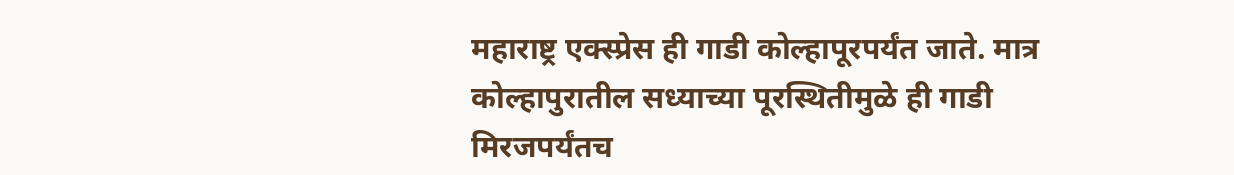महाराष्ट्र एक्स्प्रेस ही गाडी कोल्हापूरपर्यंत जाते. मात्र कोल्हापुरातील सध्याच्या पूरस्थितीमुळे ही गाडी मिरजपर्यंतच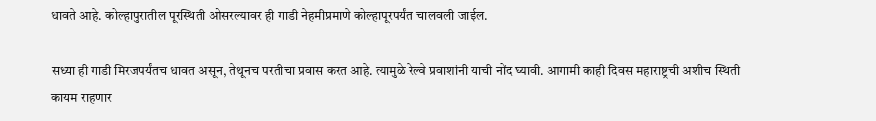धावते आहे. कोल्हापुरातील पूरस्थिती ओसरल्यावर ही गाडी नेहमीप्रमाणे कोल्हापूरपर्यंत चालवली जाईल.

सध्या ही गाडी मिरजपर्यंतच धावत असून, तेथूनच परतीचा प्रवास करत आहे. त्यामुळे रेल्वे प्रवाशांनी याची नोंद घ्यावी. आगामी काही दिवस महाराष्ट्रची अशीच स्थिती कायम राहणार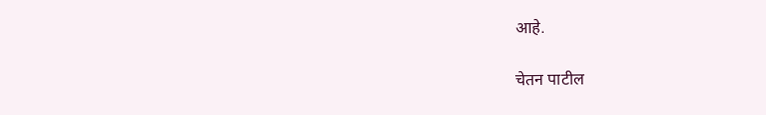आहे.

चेतन पाटील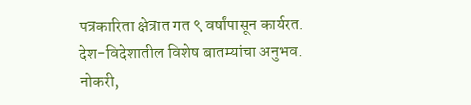पत्रकारिता क्षेत्रात गत ९ वर्षांपासून कार्यरत. देश-विदेशातील विशेष बातम्यांचा अनुभव. नोकरी,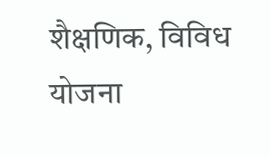शैक्षणिक, विविध योजना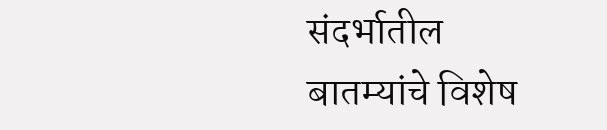संदर्भातील बातम्यांचे विशेष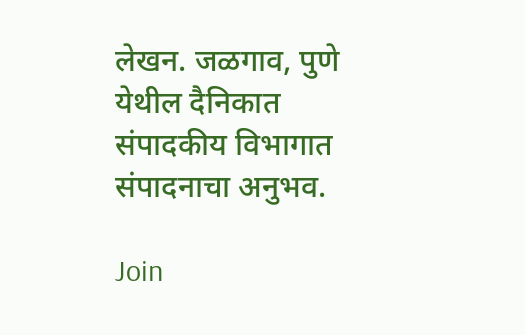लेखन. जळगाव, पुणे येथील दैनिकात संपादकीय विभागात संपादनाचा अनुभव.

Join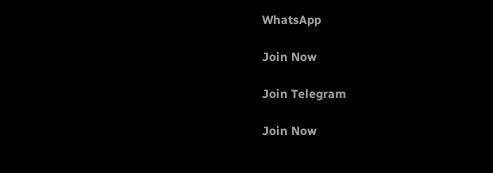WhatsApp

Join Now

Join Telegram

Join Now